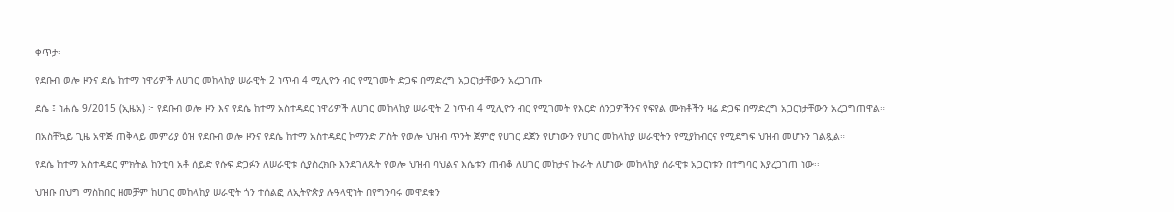ቀጥታ፡

የደቡብ ወሎ ዞንና ደሴ ከተማ ነዋሪዎች ለሀገር መከላከያ ሠራዊት 2 ነጥብ 4 ሚሊዮን ብር የሚገመት ድጋፍ በማድረግ አጋርነታቸውን አረጋገጡ

ደሴ ፤ ነሐሴ 9/2015 (ኢዜአ) ፦ የደቡብ ወሎ ዞን እና የደሴ ከተማ አስተዳደር ነዋሪዎች ለሀገር መከላከያ ሠራዊት 2 ነጥብ 4 ሚሊዮን ብር የሚገመት የእርድ ሰንጋዎችንና የፍየል ሙክቶችን ዛሬ ድጋፍ በማድረግ አጋርነታቸውን አረጋግጠዋል።

በአስቸኳይ ጊዜ አዋጅ ጠቅላይ መምሪያ ዕዝ የደቡብ ወሎ ዞንና የደሴ ከተማ አስተዳደር ኮማንድ ፖስት የወሎ ህዝብ ጥንት ጀምሮ የሀገር ደጀን የሆነውን የሀገር መከላከያ ሠራዊትን የሚያከብርና የሚደግፍ ህዝብ መሆኑን ገልጿል።

የደሴ ከተማ አስተዳደር ምክትል ከንቲባ አቶ ሰይድ የሱፍ ድጋፉን ለሠራዊቱ ሲያስረክቡ እንደገለጹት የወሎ ህዝብ ባህልና እሴቱን ጠብቆ ለሀገር መከታና ኩራት ለሆነው መከላከያ ሰራዊቱ አጋርነቱን በተግባር እያረጋገጠ ነው፡፡

ህዝቡ በህግ ማስከበር ዘመቻም ከሀገር መከላከያ ሠራዊት ጎን ተሰልፎ ለኢትዮጵያ ሉዓላዊነት በየግንባሩ መዋደቁን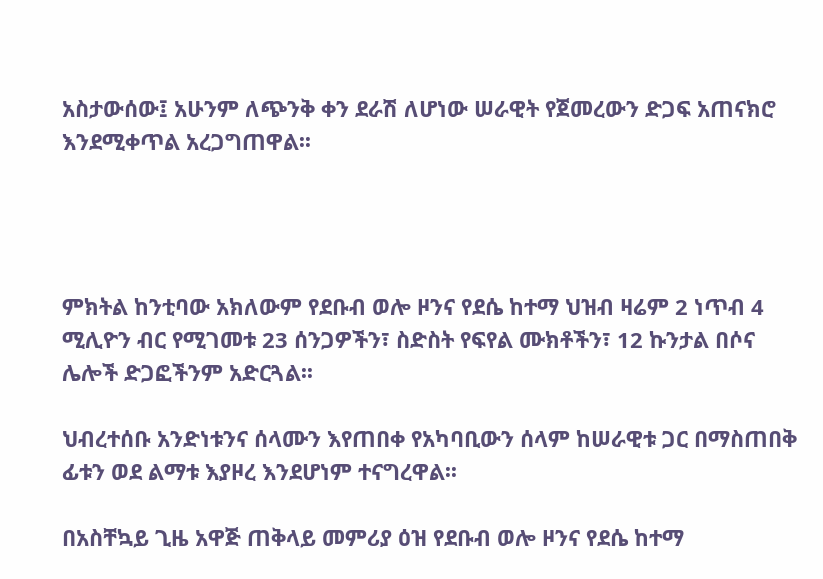አስታውሰው፤ አሁንም ለጭንቅ ቀን ደራሽ ለሆነው ሠራዊት የጀመረውን ድጋፍ አጠናክሮ እንደሚቀጥል አረጋግጠዋል፡፡




ምክትል ከንቲባው አክለውም የደቡብ ወሎ ዞንና የደሴ ከተማ ህዝብ ዛሬም 2 ነጥብ 4 ሚሊዮን ብር የሚገመቱ 23 ሰንጋዎችን፣ ስድስት የፍየል ሙክቶችን፣ 12 ኩንታል በሶና ሌሎች ድጋፎችንም አድርጓል፡፡

ህብረተሰቡ አንድነቱንና ሰላሙን እየጠበቀ የአካባቢውን ሰላም ከሠራዊቱ ጋር በማስጠበቅ ፊቱን ወደ ልማቱ እያዞረ እንደሆነም ተናግረዋል፡፡

በአስቸኳይ ጊዜ አዋጅ ጠቅላይ መምሪያ ዕዝ የደቡብ ወሎ ዞንና የደሴ ከተማ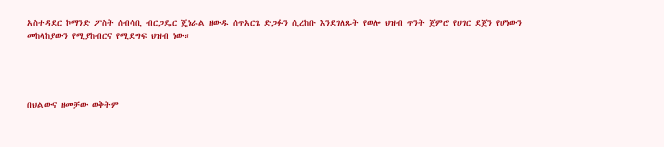አስተዳደር ኮማንድ ፖስት ሰብሳቢ ብርጋዴር ጄነራል ዘውዱ ሰጥአርጌ ድጋፉን ሲረከቡ እንደገለጹት የወሎ ህዝብ ጥንት ጀምሮ የሀገር ደጀን የሆነውን መከላከያውን የሚያከብርና የሚደግፍ ህዝብ ነው።




በህልውና ዘመቻው ወቅትም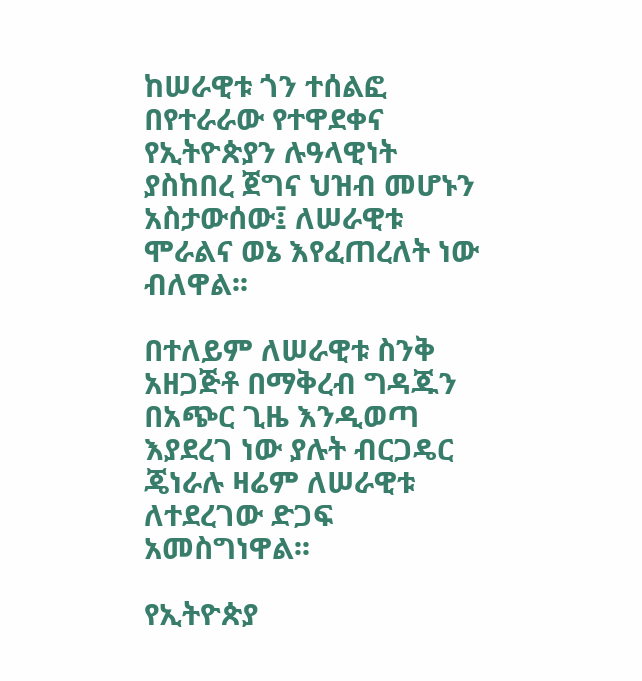ከሠራዊቱ ጎን ተሰልፎ በየተራራው የተዋደቀና የኢትዮጵያን ሉዓላዊነት ያስከበረ ጀግና ህዝብ መሆኑን አስታውሰው፤ ለሠራዊቱ ሞራልና ወኔ እየፈጠረለት ነው ብለዋል፡፡

በተለይም ለሠራዊቱ ስንቅ አዘጋጅቶ በማቅረብ ግዳጁን በአጭር ጊዜ እንዲወጣ እያደረገ ነው ያሉት ብርጋዴር ጄነራሉ ዛሬም ለሠራዊቱ ለተደረገው ድጋፍ አመስግነዋል፡፡

የኢትዮጵያ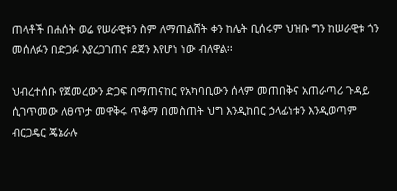ጠላቶች በሐሰት ወሬ የሠራዊቱን ስም ለማጠልሸት ቀን ከሌት ቢሰሩም ህዝቡ ግን ከሠራዊቱ ጎን መሰለፉን በድጋፉ እያረጋገጠና ደጀን እየሆነ ነው ብለዋል፡፡

ህብረተሰቡ የጀመረውን ድጋፍ በማጠናከር የአካባቢውን ሰላም መጠበቅና አጠራጣሪ ጉዳይ ሲገጥመው ለፀጥታ መዋቅሩ ጥቆማ በመስጠት ህግ እንዲከበር ኃላፊነቱን እንዲወጣም ብርጋዴር ጄኔራሉ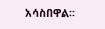አሳስበዋል፡፡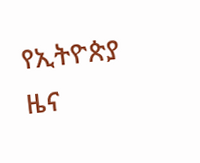የኢትዮጵያ ዜና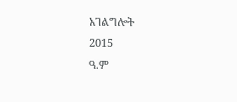አገልግሎት
2015
ዓ.ም